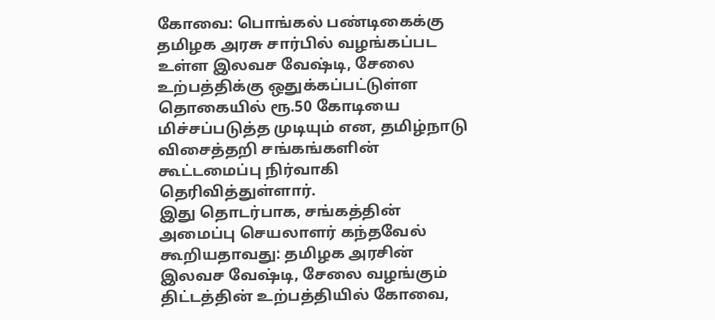கோவை: பொங்கல் பண்டிகைக்கு தமிழக அரசு சார்பில் வழங்கப்பட உள்ள இலவச வேஷ்டி, சேலை உற்பத்திக்கு ஒதுக்கப்பட்டுள்ள தொகையில் ரூ.50 கோடியை மிச்சப்படுத்த முடியும் என, தமிழ்நாடு விசைத்தறி சங்கங்களின் கூட்டமைப்பு நிர்வாகி தெரிவித்துள்ளார்.
இது தொடர்பாக, சங்கத்தின் அமைப்பு செயலாளர் கந்தவேல் கூறியதாவது: தமிழக அரசின் இலவச வேஷ்டி, சேலை வழங்கும் திட்டத்தின் உற்பத்தியில் கோவை,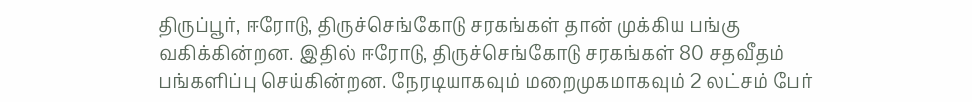திருப்பூர், ஈரோடு, திருச்செங்கோடு சரகங்கள் தான் முக்கிய பங்கு வகிக்கின்றன. இதில் ஈரோடு, திருச்செங்கோடு சரகங்கள் 80 சதவீதம் பங்களிப்பு செய்கின்றன. நேரடியாகவும் மறைமுகமாகவும் 2 லட்சம் பேர்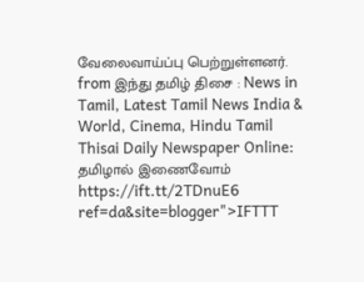வேலைவாய்ப்பு பெற்றுள்ளனர்.
from இந்து தமிழ் திசை : News in Tamil, Latest Tamil News India & World, Cinema, Hindu Tamil Thisai Daily Newspaper Online: தமிழால் இணைவோம் https://ift.tt/2TDnuE6
ref=da&site=blogger">IFTTT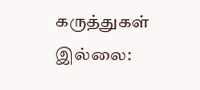கருத்துகள் இல்லை: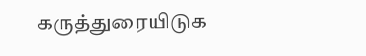கருத்துரையிடுக